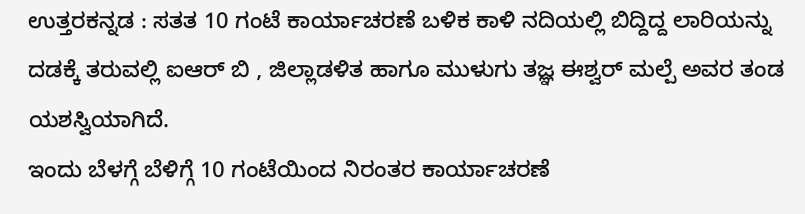ಉತ್ತರಕನ್ನಡ : ಸತತ 10 ಗಂಟೆ ಕಾರ್ಯಾಚರಣೆ ಬಳಿಕ ಕಾಳಿ ನದಿಯಲ್ಲಿ ಬಿದ್ದಿದ್ದ ಲಾರಿಯನ್ನು ದಡಕ್ಕೆ ತರುವಲ್ಲಿ ಐಆರ್ ಬಿ , ಜಿಲ್ಲಾಡಳಿತ ಹಾಗೂ ಮುಳುಗು ತಜ್ಞ ಈಶ್ವರ್ ಮಲ್ಪೆ ಅವರ ತಂಡ ಯಶಸ್ವಿಯಾಗಿದೆ.
ಇಂದು ಬೆಳಗ್ಗೆ ಬೆಳಿಗ್ಗೆ 10 ಗಂಟೆಯಿಂದ ನಿರಂತರ ಕಾರ್ಯಾಚರಣೆ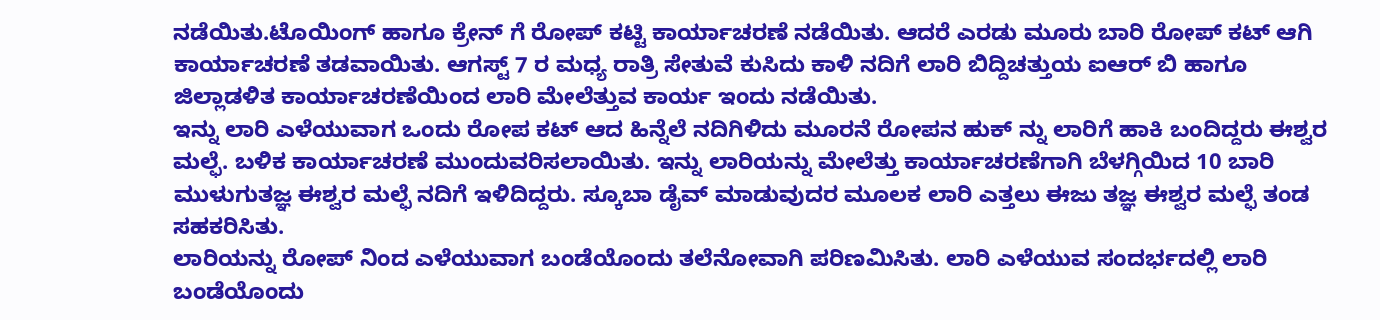ನಡೆಯಿತು.ಟೊಯಿಂಗ್ ಹಾಗೂ ಕ್ರೇನ್ ಗೆ ರೋಪ್ ಕಟ್ಟಿ ಕಾರ್ಯಾಚರಣೆ ನಡೆಯಿತು. ಆದರೆ ಎರಡು ಮೂರು ಬಾರಿ ರೋಪ್ ಕಟ್ ಆಗಿ ಕಾರ್ಯಾಚರಣೆ ತಡವಾಯಿತು. ಆಗಸ್ಟ್ 7 ರ ಮಧ್ಯ ರಾತ್ರಿ ಸೇತುವೆ ಕುಸಿದು ಕಾಳಿ ನದಿಗೆ ಲಾರಿ ಬಿದ್ದಿಚತ್ತುಯ ಐಆರ್ ಬಿ ಹಾಗೂ ಜಿಲ್ಲಾಡಳಿತ ಕಾರ್ಯಾಚರಣೆಯಿಂದ ಲಾರಿ ಮೇಲೆತ್ತುವ ಕಾರ್ಯ ಇಂದು ನಡೆಯಿತು.
ಇನ್ನು ಲಾರಿ ಎಳೆಯುವಾಗ ಒಂದು ರೋಪ ಕಟ್ ಆದ ಹಿನ್ನೆಲೆ ನದಿಗಿಳಿದು ಮೂರನೆ ರೋಪನ ಹುಕ್ ನ್ನು ಲಾರಿಗೆ ಹಾಕಿ ಬಂದಿದ್ದರು ಈಶ್ವರ ಮಲ್ಫೆ. ಬಳಿಕ ಕಾರ್ಯಾಚರಣೆ ಮುಂದುವರಿಸಲಾಯಿತು. ಇನ್ನು ಲಾರಿಯನ್ನು ಮೇಲೆತ್ತು ಕಾರ್ಯಾಚರಣೆಗಾಗಿ ಬೆಳಗ್ಗಿಯಿದ 10 ಬಾರಿ ಮುಳುಗುತಜ್ಞ ಈಶ್ವರ ಮಲ್ಫೆ ನದಿಗೆ ಇಳಿದಿದ್ದರು. ಸ್ಕೂಬಾ ಡೈವ್ ಮಾಡುವುದರ ಮೂಲಕ ಲಾರಿ ಎತ್ತಲು ಈಜು ತಜ್ಞ ಈಶ್ವರ ಮಲ್ಫೆ ತಂಡ ಸಹಕರಿಸಿತು.
ಲಾರಿಯನ್ನು ರೋಪ್ ನಿಂದ ಎಳೆಯುವಾಗ ಬಂಡೆಯೊಂದು ತಲೆನೋವಾಗಿ ಪರಿಣಮಿಸಿತು. ಲಾರಿ ಎಳೆಯುವ ಸಂದರ್ಭದಲ್ಲಿ ಲಾರಿ ಬಂಡೆಯೊಂದು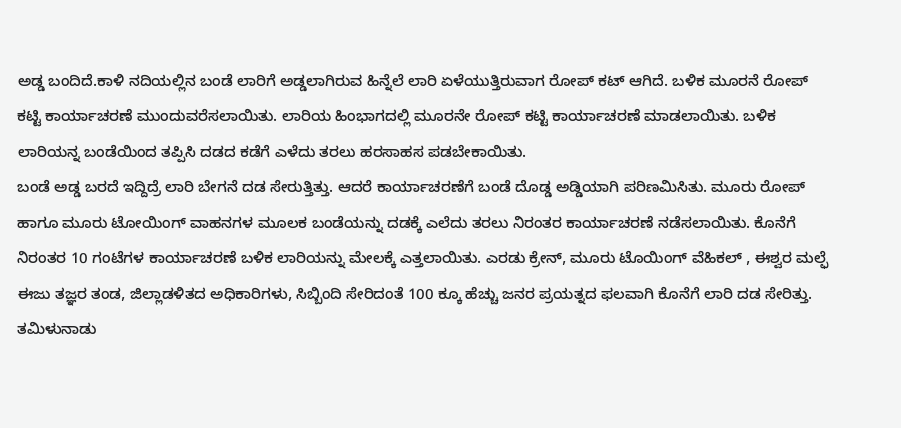ಅಡ್ಡ ಬಂದಿದೆ.ಕಾಳಿ ನದಿಯಲ್ಲಿನ ಬಂಡೆ ಲಾರಿಗೆ ಅಡ್ಡಲಾಗಿರುವ ಹಿನ್ನೆಲೆ ಲಾರಿ ಏಳೆಯುತ್ತಿರುವಾಗ ರೋಪ್ ಕಟ್ ಆಗಿದೆ. ಬಳಿಕ ಮೂರನೆ ರೋಪ್ ಕಟ್ಟಿ ಕಾರ್ಯಾಚರಣೆ ಮುಂದುವರೆಸಲಾಯಿತು. ಲಾರಿಯ ಹಿಂಭಾಗದಲ್ಲಿ ಮೂರನೇ ರೋಪ್ ಕಟ್ಟಿ ಕಾರ್ಯಾಚರಣೆ ಮಾಡಲಾಯಿತು. ಬಳಿಕ ಲಾರಿಯನ್ನ ಬಂಡೆಯಿಂದ ತಪ್ಪಿಸಿ ದಡದ ಕಡೆಗೆ ಎಳೆದು ತರಲು ಹರಸಾಹಸ ಪಡಬೇಕಾಯಿತು.
ಬಂಡೆ ಅಡ್ಡ ಬರದೆ ಇದ್ದಿದ್ರೆ ಲಾರಿ ಬೇಗನೆ ದಡ ಸೇರುತ್ತಿತ್ತು. ಆದರೆ ಕಾರ್ಯಾಚರಣೆಗೆ ಬಂಡೆ ದೊಡ್ಡ ಅಡ್ಡಿಯಾಗಿ ಪರಿಣಮಿಸಿತು. ಮೂರು ರೋಪ್ ಹಾಗೂ ಮೂರು ಟೋಯಿಂಗ್ ವಾಹನಗಳ ಮೂಲಕ ಬಂಡೆಯನ್ನು ದಡಕ್ಕೆ ಎಲೆದು ತರಲು ನಿರಂತರ ಕಾರ್ಯಾಚರಣೆ ನಡೆಸಲಾಯಿತು. ಕೊನೆಗೆ ನಿರಂತರ 10 ಗಂಟೆಗಳ ಕಾರ್ಯಾಚರಣೆ ಬಳಿಕ ಲಾರಿಯನ್ನು ಮೇಲಕ್ಕೆ ಎತ್ತಲಾಯಿತು. ಎರಡು ಕ್ರೇನ್, ಮೂರು ಟೊಯಿಂಗ್ ವೆಹಿಕಲ್ , ಈಶ್ವರ ಮಲ್ಫೆ ಈಜು ತಜ್ಞರ ತಂಡ, ಜಿಲ್ಲಾಡಳಿತದ ಅಧಿಕಾರಿಗಳು, ಸಿಬ್ಬಿಂದಿ ಸೇರಿದಂತೆ 100 ಕ್ಕೂ ಹೆಚ್ಚು ಜನರ ಪ್ರಯತ್ನದ ಫಲವಾಗಿ ಕೊನೆಗೆ ಲಾರಿ ದಡ ಸೇರಿತ್ತು.
ತಮಿಳುನಾಡು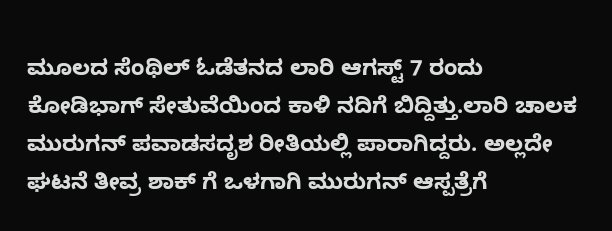ಮೂಲದ ಸೆಂಥಿಲ್ ಓಡೆತನದ ಲಾರಿ ಆಗಸ್ಟ್ 7 ರಂದು ಕೋಡಿಭಾಗ್ ಸೇತುವೆಯಿಂದ ಕಾಳಿ ನದಿಗೆ ಬಿದ್ದಿತ್ತು.ಲಾರಿ ಚಾಲಕ ಮುರುಗನ್ ಪವಾಡಸದೃಶ ರೀತಿಯಲ್ಲಿ ಪಾರಾಗಿದ್ದರು. ಅಲ್ಲದೇ ಘಟನೆ ತೀವ್ರ ಶಾಕ್ ಗೆ ಒಳಗಾಗಿ ಮುರುಗನ್ ಆಸ್ಪತ್ರೆಗೆ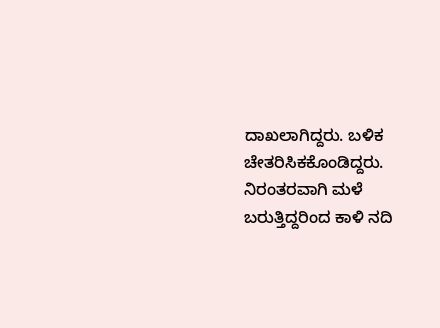ದಾಖಲಾಗಿದ್ದರು. ಬಳಿಕ ಚೇತರಿಸಿಕಕೊಂಡಿದ್ದರು. ನಿರಂತರವಾಗಿ ಮಳೆ ಬರುತ್ತಿದ್ದರಿಂದ ಕಾಳಿ ನದಿ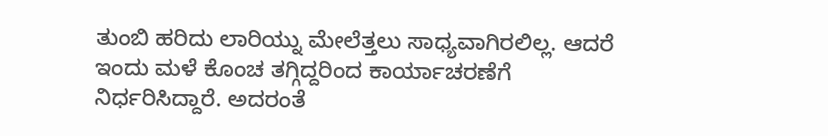ತುಂಬಿ ಹರಿದು ಲಾರಿಯ್ನು ಮೇಲೆತ್ತಲು ಸಾಧ್ಯವಾಗಿರಲಿಲ್ಲ. ಆದರೆ ಇಂದು ಮಳೆ ಕೊಂಚ ತಗ್ಗಿದ್ದರಿಂದ ಕಾರ್ಯಾಚರಣೆಗೆ ನಿರ್ಧರಿಸಿದ್ದಾರೆ. ಅದರಂತೆ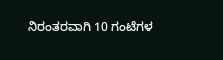ನಿರಂತರವಾಗಿ 10 ಗಂಟೆಗಳ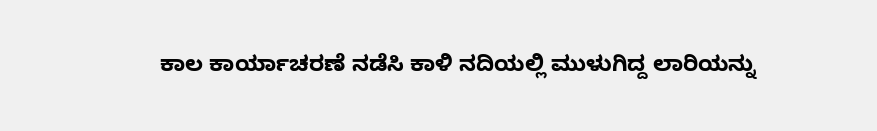ಕಾಲ ಕಾರ್ಯಾಚರಣೆ ನಡೆಸಿ ಕಾಳಿ ನದಿಯಲ್ಲಿ ಮುಳುಗಿದ್ದ ಲಾರಿಯನ್ನು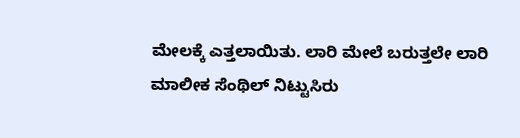ಮೇಲಕ್ಕೆ ಎತ್ತಲಾಯಿತು. ಲಾರಿ ಮೇಲೆ ಬರುತ್ತಲೇ ಲಾರಿ ಮಾಲೀಕ ಸೆಂಥಿಲ್ ನಿಟ್ಟುಸಿರು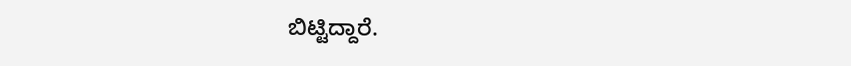ಬಿಟ್ಟಿದ್ದಾರೆ.